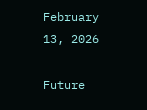February 13, 2026

Future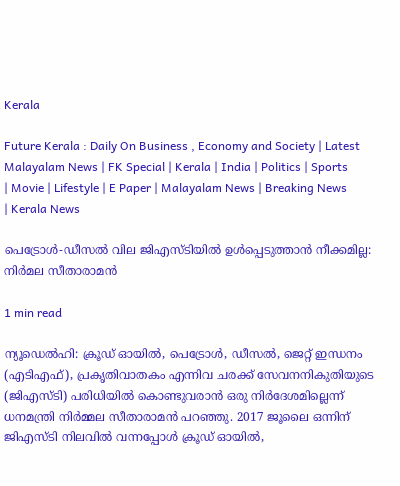Kerala

Future Kerala : Daily On Business , Economy and Society | Latest Malayalam News | FK Special | Kerala | India | Politics | Sports | Movie | Lifestyle | E Paper | Malayalam News | Breaking News | Kerala News

പെട്രോള്‍-ഡീസല്‍ വില ജിഎസ്ടിയില്‍ ഉള്‍പ്പെടുത്താന്‍ നീക്കമില്ല: നിര്‍മല സീതാരാമന്‍

1 min read

ന്യൂഡെല്‍ഹി: ക്രൂഡ് ഓയില്‍, പെട്രോള്‍, ഡീസല്‍, ജെറ്റ് ഇന്ധനം (എടിഎഫ്), പ്രകൃതിവാതകം എന്നിവ ചരക്ക് സേവനനികുതിയുടെ (ജിഎസ്ടി) പരിധിയില്‍ കൊണ്ടുവരാന്‍ ഒരു നിര്‍ദേശമില്ലെന്ന് ധനമന്ത്രി നിര്‍മ്മല സീതാരാമന്‍ പറഞ്ഞു. 2017 ജൂലൈ ഒന്നിന് ജിഎസ്ടി നിലവില്‍ വന്നപ്പോള്‍ ക്രൂഡ് ഓയില്‍,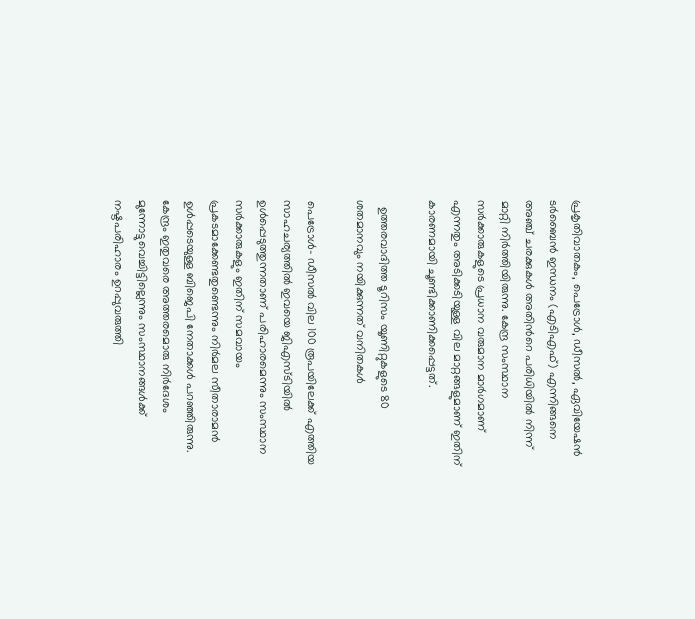പ്രകൃതിവാതകം, പെട്രോള്‍, ഡീസല്‍, ഏവിയേഷന്‍ ടര്‍ബൈന്‍ ഇന്ധനം (എടിഎഫ്) എന്നിങ്ങനെ അഞ്ച് ചരക്കുകള്‍ അതിന്‍റെ പരിധിയില്‍ നിന്ന് മാറ്റി നിര്‍ത്തിയിരുന്നു. കേന്ദ്ര സംസ്ഥാന സര്‍ക്കാരുകളുടെ പ്രധാന വരുമാന മാര്‍ഗമാണ് എന്നതും അടിക്കടിയുള്ള വില മാറ്റങ്ങളുമാണ് ഇതിന് കാരണമായി ചൂണ്ടിക്കാണിക്കപ്പെട്ടത്.

  ഉത്തരവാദിത്ത ടൂറിസം യൂണിറ്റുകളുടെ 80 ശതമാനവും നയിക്കുന്നത് വനിതകൾ

പെട്രോള്‍- ഡീസല്‍ വില 100 രൂപയിലേക്ക് എത്തിയ സാഹചര്യത്തില്‍ ഇവയെ ജിഎസ്ടിയില്‍ ഉള്‍പ്പെടുത്തുന്നതാണ് പരിഹാരമെന്നും സംസ്ഥാന സര്‍ക്കാരുകളും ഇതിന് സമവായം പ്രകടമാക്കേണ്ടതുണ്ടെന്നും നിര്‍മല സീതാരാമന്‍ ഉള്‍പ്പടെയുള്ള ബിജെപി നേതാക്കള്‍ പറഞ്ഞിരുന്നു. കേന്ദ്രം ഇതുവരെ അത്തരമൊരു നിര്‍ദേശം മുന്നോട്ടുവെച്ചിട്ടില്ലെന്നും സംസ്ഥാനങ്ങള്‍ക്ക് നഷ്ടപരിഹാരം ഉറപ്പുവരുത്തി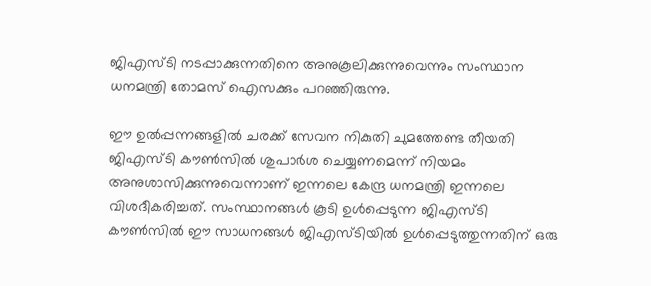ജിഎസ്ടി നടപ്പാക്കുന്നതിനെ അനുകൂലിക്കുന്നുവെന്നും സംസ്ഥാന ധനമന്ത്രി തോമസ് ഐസക്കും പറഞ്ഞിരുന്നു.

ഈ ഉല്‍പ്പന്നങ്ങളില്‍ ചരക്ക് സേവന നികുതി ചുമത്തേണ്ട തീയതി ജിഎസ്ടി കൗണ്‍സില്‍ ശുപാര്‍ശ ചെയ്യണമെന്ന് നിയമം അനുശാസിക്കുന്നുവെന്നാണ് ഇന്നലെ കേന്ദ്ര ധനമന്ത്രി ഇന്നലെ വിശദീകരിച്ചത്. സംസ്ഥാനങ്ങള്‍ കൂടി ഉള്‍പ്പെടുന്ന ജിഎസ്ടി കൗണ്‍സില്‍ ഈ സാധനങ്ങള്‍ ജിഎസ്ടിയില്‍ ഉള്‍പ്പെടുത്തുന്നതിന് ഒരു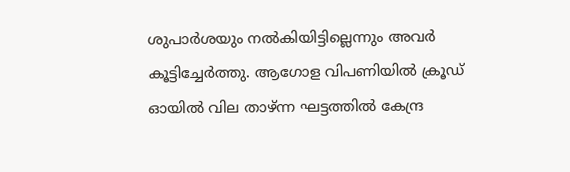ശുപാര്‍ശയും നല്‍കിയിട്ടില്ലെന്നും അവര്‍ കൂട്ടിച്ചേര്‍ത്തു. ആഗോള വിപണിയില്‍ ക്രൂഡ് ഓയില്‍ വില താഴ്ന്ന ഘട്ടത്തില്‍ കേന്ദ്ര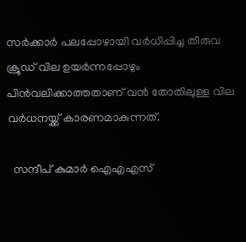സര്‍ക്കാര്‍ പലപ്പോഴായി വര്‍ധിപ്പിച്ച തീരുവ ക്രൂഡ് വില ഉയര്‍ന്നപ്പോഴും പിന്‍വലിക്കാത്തതാണ് വന്‍ തോതിലുള്ള വില വര്‍ധനയ്ക്ക് കാരണമാകുന്നത്.

  സന്ദീപ് കുമാര്‍ ഐഎഎസ്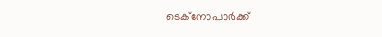ടെക്നോപാര്‍ക്ക്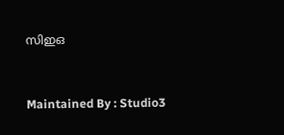സിഇഒ



Maintained By : Studio3